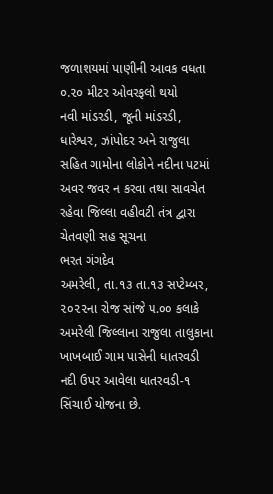જળાશયમાં પાણીની આવક વધતા ૦.૨૦ મીટર ઓવરફલો થયો
નવી માંડરડી, જૂની માંડરડી, ધારેશ્વર, ઝાંપોદર અને રાજુલા સહિત ગામોના લોકોને નદીના પટમાં અવર જવર ન કરવા તથા સાવચેત રહેવા જિલ્લા વહીવટી તંત્ર દ્વારા ચેતવણી સહ સૂચના
ભરત ગંગદેવ
અમરેલી, તા.૧૩ તા.૧૩ સપ્ટેમ્બર, ૨૦૨૨ના રોજ સાંજે ૫.૦૦ કલાકે અમરેલી જિલ્લાના રાજુલા તાલુકાના ખાખબાઈ ગામ પાસેની ધાતરવડી નદી ઉપર આવેલા ધાતરવડી-૧ સિંચાઈ યોજના છે.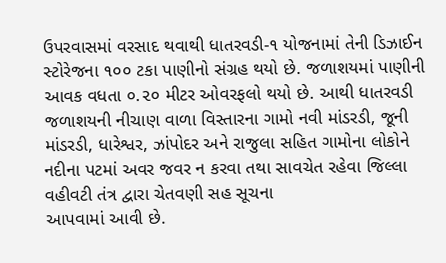ઉપરવાસમાં વરસાદ થવાથી ધાતરવડી-૧ યોજનામાં તેની ડિઝાઈન સ્ટોરેજના ૧૦૦ ટકા પાણીનો સંગ્રહ થયો છે. જળાશયમાં પાણીની આવક વધતા ૦.૨૦ મીટર ઓવરફલો થયો છે. આથી ધાતરવડી જળાશયની નીચાણ વાળા વિસ્તારના ગામો નવી માંડરડી, જૂની માંડરડી, ધારેશ્વર, ઝાંપોદર અને રાજુલા સહિત ગામોના લોકોને નદીના પટમાં અવર જવર ન કરવા તથા સાવચેત રહેવા જિલ્લા વહીવટી તંત્ર દ્વારા ચેતવણી સહ સૂચના
આપવામાં આવી છે.